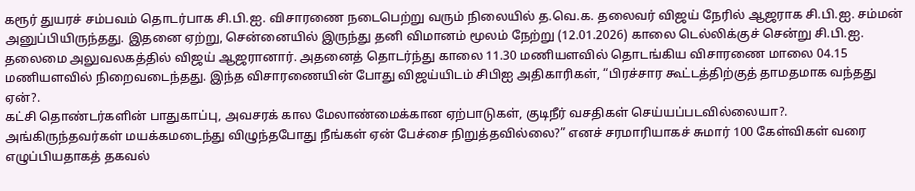கரூர் துயரச் சம்பவம் தொடர்பாக சி.பி.ஐ. விசாரணை நடைபெற்று வரும் நிலையில் த.வெ.க. தலைவர் விஜய் நேரில் ஆஜராக சி.பி.ஐ. சம்மன் அனுப்பியிருந்தது. இதனை ஏற்று, சென்னையில் இருந்து தனி விமானம் மூலம் நேற்று (12.01.2026) காலை டெல்லிக்குச் சென்று சி.பி.ஐ. தலைமை அலுவலகத்தில் விஜய் ஆஜரானார். அதனைத் தொடர்ந்து காலை 11.30 மணியளவில் தொடங்கிய விசாரணை மாலை 04.15 மணியளவில் நிறைவடைந்தது. இந்த விசாரணையின் போது விஜய்யிடம் சிபிஐ அதிகாரிகள், “பிரச்சார கூட்டத்திற்குத் தாமதமாக வந்தது ஏன்?.
கட்சி தொண்டர்களின் பாதுகாப்பு, அவசரக் கால மேலாண்மைக்கான ஏற்பாடுகள், குடிநீர் வசதிகள் செய்யப்படவில்லையா?. அங்கிருந்தவர்கள் மயக்கமடைந்து விழுந்தபோது நீங்கள் ஏன் பேச்சை நிறுத்தவில்லை?” எனச் சரமாரியாகச் சுமார் 100 கேள்விகள் வரை எழுப்பியதாகத் தகவல்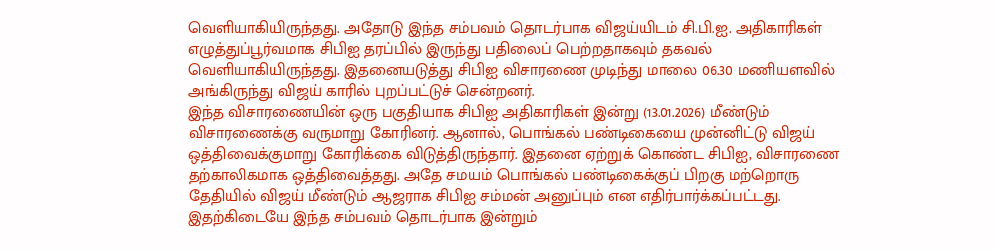வெளியாகியிருந்தது. அதோடு இந்த சம்பவம் தொடர்பாக விஜய்யிடம் சி.பி.ஐ. அதிகாரிகள் எழுத்துப்பூர்வமாக சிபிஐ தரப்பில் இருந்து பதிலைப் பெற்றதாகவும் தகவல் வெளியாகியிருந்தது. இதனையடுத்து சிபிஐ விசாரணை முடிந்து மாலை 06.30 மணியளவில் அங்கிருந்து விஜய் காரில் புறப்பட்டுச் சென்றனர்.
இந்த விசாரணையின் ஒரு பகுதியாக சிபிஐ அதிகாரிகள் இன்று (13.01.2026) மீண்டும் விசாரணைக்கு வருமாறு கோரினர். ஆனால், பொங்கல் பண்டிகையை முன்னிட்டு விஜய் ஒத்திவைக்குமாறு கோரிக்கை விடுத்திருந்தார். இதனை ஏற்றுக் கொண்ட சிபிஐ, விசாரணை தற்காலிகமாக ஒத்திவைத்தது. அதே சமயம் பொங்கல் பண்டிகைக்குப் பிறகு மற்றொரு தேதியில் விஜய் மீண்டும் ஆஜராக சிபிஐ சம்மன் அனுப்பும் என எதிர்பார்க்கப்பட்டது. இதற்கிடையே இந்த சம்பவம் தொடர்பாக இன்றும்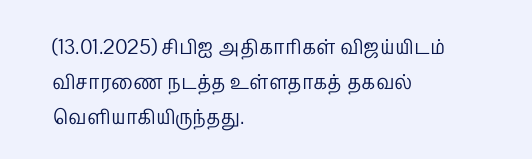(13.01.2025) சிபிஐ அதிகாரிகள் விஜய்யிடம் விசாரணை நடத்த உள்ளதாகத் தகவல் வெளியாகியிருந்தது.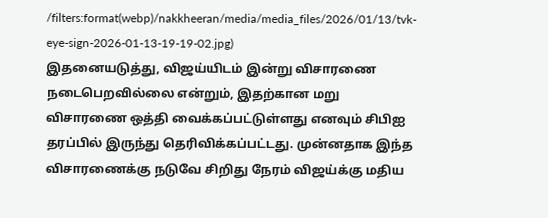/filters:format(webp)/nakkheeran/media/media_files/2026/01/13/tvk-eye-sign-2026-01-13-19-19-02.jpg)
இதனையடுத்து, விஜய்யிடம் இன்று விசாரணை நடைபெறவில்லை என்றும், இதற்கான மறு விசாரணை ஒத்தி வைக்கப்பட்டுள்ளது எனவும் சிபிஐ தரப்பில் இருந்து தெரிவிக்கப்பட்டது. முன்னதாக இந்த விசாரணைக்கு நடுவே சிறிது நேரம் விஜய்க்கு மதிய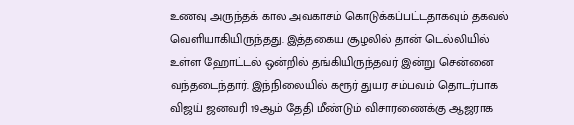உணவு அருந்தக் கால அவகாசம் கொடுக்கப்பட்டதாகவும் தகவல் வெளியாகியிருந்தது. இத்தகைய சூழலில் தான் டெல்லியில் உள்ள ஹோட்டல் ஒன்றில் தங்கியிருந்தவர் இன்று சென்னை வந்தடைந்தார். இந்நிலையில் கரூர் துயர சம்பவம் தொடர்பாக விஜய் ஜனவரி 19ஆம் தேதி மீண்டும் விசாரணைக்கு ஆஜராக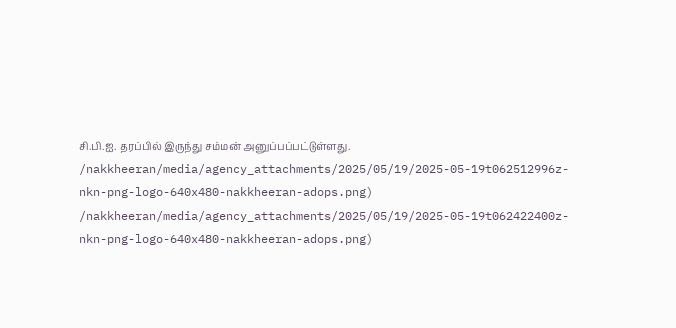சி.பி.ஐ. தரப்பில் இருந்து சம்மன் அனுப்பப்பட்டுள்ளது.
/nakkheeran/media/agency_attachments/2025/05/19/2025-05-19t062512996z-nkn-png-logo-640x480-nakkheeran-adops.png)
/nakkheeran/media/agency_attachments/2025/05/19/2025-05-19t062422400z-nkn-png-logo-640x480-nakkheeran-adops.png)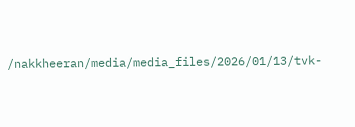/nakkheeran/media/media_files/2026/01/13/tvk-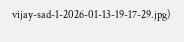vijay-sad-1-2026-01-13-19-17-29.jpg)